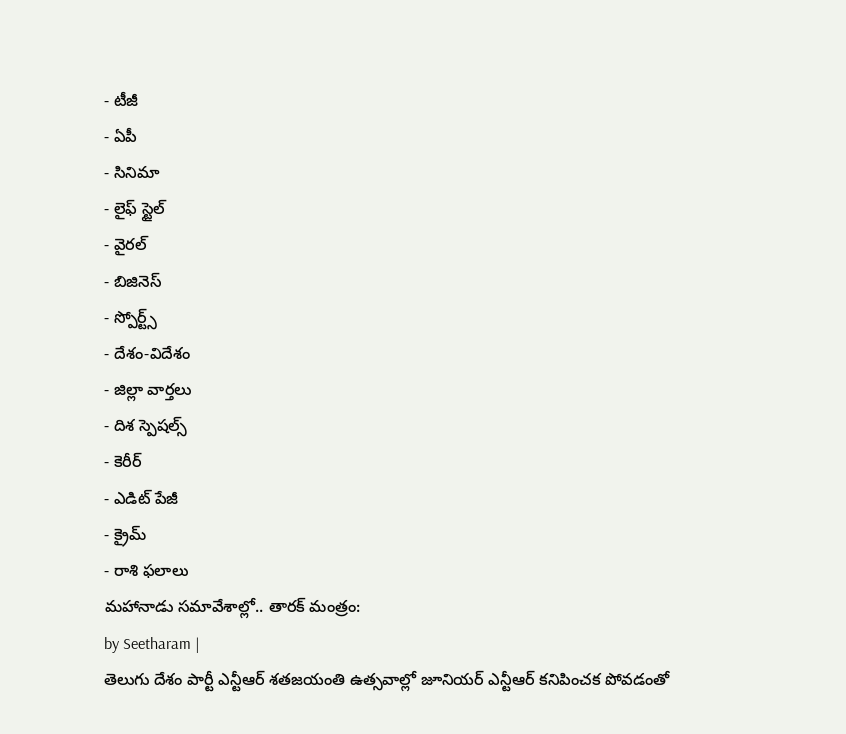- టీజీ
- ఏపీ
- సినిమా
- లైఫ్ స్టైల్
- వైరల్
- బిజినెస్
- స్పోర్ట్స్
- దేశం-విదేశం
- జిల్లా వార్తలు
- దిశ స్పెషల్స్
- కెరీర్
- ఎడిట్ పేజీ
- క్రైమ్
- రాశి ఫలాలు
మహానాడు సమావేశాల్లో.. తారక్ మంత్రం:
by Seetharam |
తెలుగు దేశం పార్టీ ఎన్టీఆర్ శతజయంతి ఉత్సవాల్లో జూనియర్ ఎన్టీఆర్ కనిపించక పోవడంతో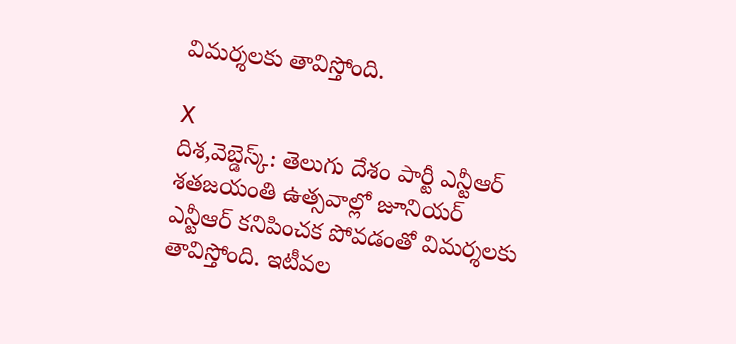విమర్శలకు తావిస్తోంది.

X
దిశ,వెబ్డెస్క్: తెలుగు దేశం పార్టీ ఎన్టీఆర్ శతజయంతి ఉత్సవాల్లో జూనియర్ ఎన్టీఆర్ కనిపించక పోవడంతో విమర్శలకు తావిస్తోంది. ఇటీవల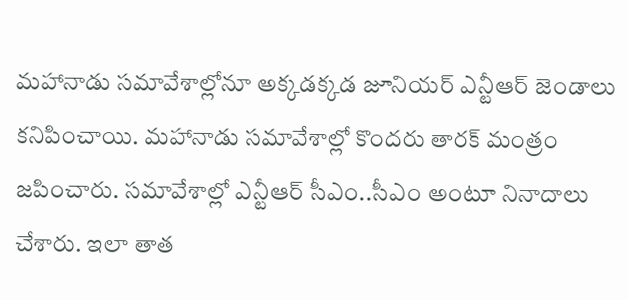మహానాడు సమావేశాల్లోనూ అక్కడక్కడ జూనియర్ ఎన్టీఆర్ జెండాలు కనిపించాయి. మహానాడు సమావేశాల్లో కొందరు తారక్ మంత్రం జపించారు. సమావేశాల్లో ఎన్టీఆర్ సీఎం..సీఎం అంటూ నినాదాలు చేశారు. ఇలా తాత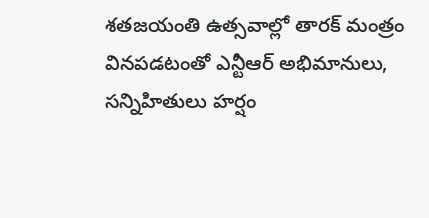శతజయంతి ఉత్సవాల్లో తారక్ మంత్రం వినపడటంతో ఎన్టీఆర్ అభిమానులు, సన్నిహితులు హర్షం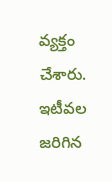వ్యక్తం చేశారు. ఇటీవల జరిగిన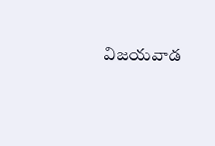విజయవాడ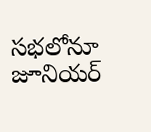సభలోనూ జూనియర్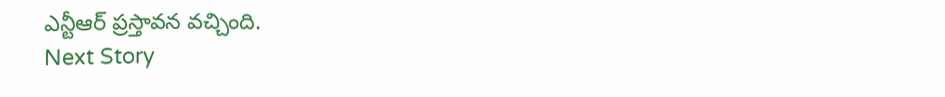ఎన్టీఆర్ ప్రస్తావన వచ్చింది.
Next Story